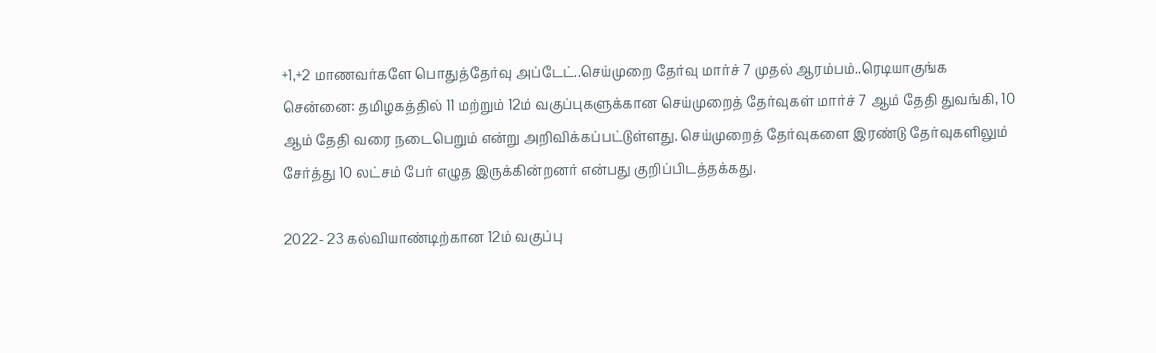+1,+2 மாணவர்களே பொதுத்தேர்வு அப்டேட்..செய்முறை தேர்வு மார்ச் 7 முதல் ஆரம்பம்..ரெடியாகுங்க
சென்னை: தமிழகத்தில் 11 மற்றும் 12ம் வகுப்புகளுக்கான செய்முறைத் தேர்வுகள் மார்ச் 7 ஆம் தேதி துவங்கி, 10 ஆம் தேதி வரை நடைபெறும் என்று அறிவிக்கப்பட்டுள்ளது. செய்முறைத் தேர்வுகளை இரண்டு தேர்வுகளிலும் சேர்த்து 10 லட்சம் பேர் எழுத இருக்கின்றனர் என்பது குறிப்பிடத்தக்கது.

2022- 23 கல்வியாண்டிற்கான 12ம் வகுப்பு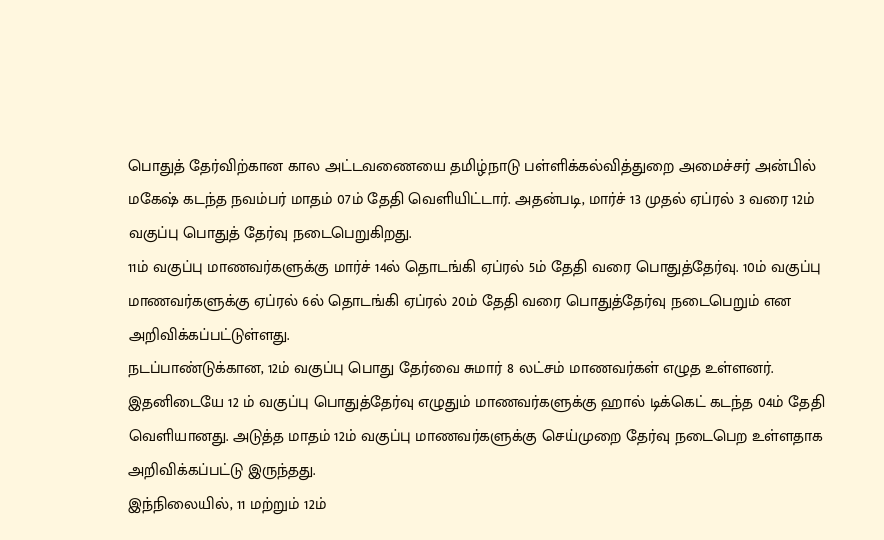பொதுத் தேர்விற்கான கால அட்டவணையை தமிழ்நாடு பள்ளிக்கல்வித்துறை அமைச்சர் அன்பில் மகேஷ் கடந்த நவம்பர் மாதம் 07ம் தேதி வெளியிட்டார். அதன்படி, மார்ச் 13 முதல் ஏப்ரல் 3 வரை 12ம் வகுப்பு பொதுத் தேர்வு நடைபெறுகிறது.
11ம் வகுப்பு மாணவர்களுக்கு மார்ச் 14ல் தொடங்கி ஏப்ரல் 5ம் தேதி வரை பொதுத்தேர்வு. 10ம் வகுப்பு மாணவர்களுக்கு ஏப்ரல் 6ல் தொடங்கி ஏப்ரல் 20ம் தேதி வரை பொதுத்தேர்வு நடைபெறும் என அறிவிக்கப்பட்டுள்ளது.
நடப்பாண்டுக்கான, 12ம் வகுப்பு பொது தேர்வை சுமார் 8 லட்சம் மாணவர்கள் எழுத உள்ளனர். இதனிடையே 12 ம் வகுப்பு பொதுத்தேர்வு எழுதும் மாணவர்களுக்கு ஹால் டிக்கெட் கடந்த 04ம் தேதி வெளியானது. அடுத்த மாதம் 12ம் வகுப்பு மாணவர்களுக்கு செய்முறை தேர்வு நடைபெற உள்ளதாக அறிவிக்கப்பட்டு இருந்தது.
இந்நிலையில், 11 மற்றும் 12ம்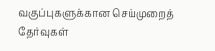வகுப்புகளுக்கான செய்முறைத் தேர்வுகள்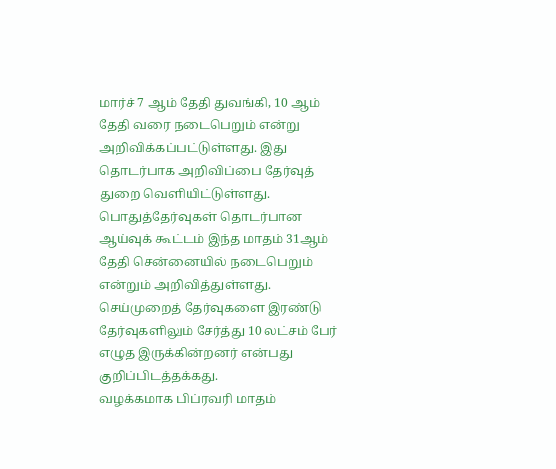மார்ச் 7 ஆம் தேதி துவங்கி, 10 ஆம் தேதி வரை நடைபெறும் என்று அறிவிக்கப்பட்டுள்ளது. இது தொடர்பாக அறிவிப்பை தேர்வுத் துறை வெளியிட்டுள்ளது. பொதுத்தேர்வுகள் தொடர்பான ஆய்வுக் கூட்டம் இந்த மாதம் 31ஆம் தேதி சென்னையில் நடைபெறும் என்றும் அறிவித்துள்ளது. செய்முறைத் தேர்வுகளை இரண்டு தேர்வுகளிலும் சேர்த்து 10 லட்சம் பேர் எழுத இருக்கின்றனர் என்பது குறிப்பிடத்தக்கது.
வழக்கமாக பிப்ரவரி மாதம்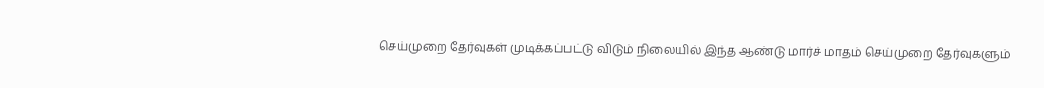செய்முறை தேர்வுகள் முடிக்கப்பட்டு விடும் நிலையில் இந்த ஆண்டு மார்ச் மாதம் செய்முறை தேர்வுகளும்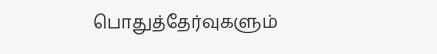பொதுத்தேர்வுகளும்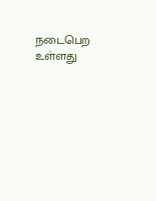நடைபெற உள்ளது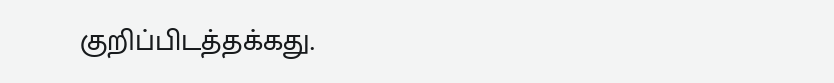குறிப்பிடத்தக்கது.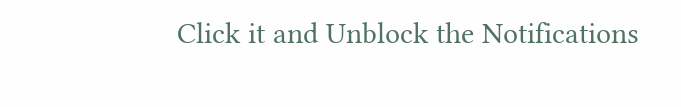Click it and Unblock the Notifications